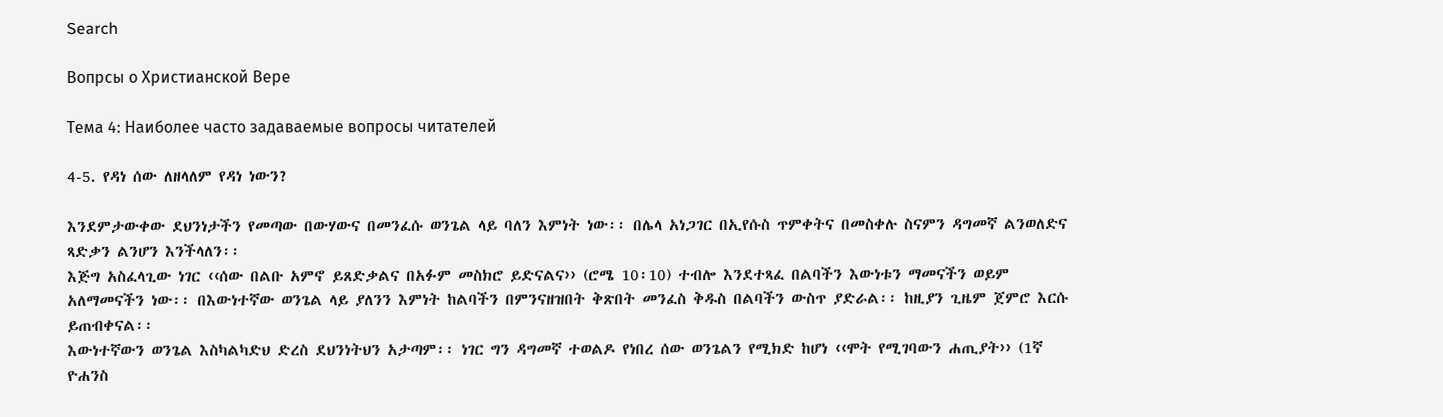Search

Вопрсы о Христианской Вере

Тема 4: Наиболее часто задаваемые вопросы читателей

4-5. የዳነ ሰው ለዘላለም የዳነ ነውን?

እንደምታውቀው ደህንነታችን የመጣው በውሃውና በመንፈሱ ወንጌል ላይ ባለን እምነት ነው፡፡ በሌላ አነጋገር በኢየሱስ ጥምቀትና በመስቀሉ ስናምን ዳግመኛ ልንወለድና ጻድቃን ልንሆን እንችላለን፡፡
እጅግ አስፈላጊው ነገር ‹‹ሰው በልቡ አምኖ ይጸድቃልና በአፉም መስክሮ ይድናልና›› (ሮሜ 10፡10) ተብሎ እንደተጻፈ በልባችን እውነቱን ማመናችን ወይም አለማመናችን ነው፡፡ በእውነተኛው ወንጌል ላይ ያለንን እምነት ከልባችን በምንናዘዝበት ቅጽበት መንፈስ ቅዱስ በልባችን ውስጥ ያድራል፡፡ ከዚያን ጊዜም ጀምሮ እርሱ ይጠብቀናል፡፡
እውነተኛውን ወንጌል እስካልካድህ ድረስ ደህንነትህን አታጣም፡፡ ነገር ግን ዳግመኛ ተወልዶ የነበረ ሰው ወንጌልን የሚክድ ከሆነ ‹‹ሞት የሚገባውን ሐጢያት›› (1ኛ ዮሐንስ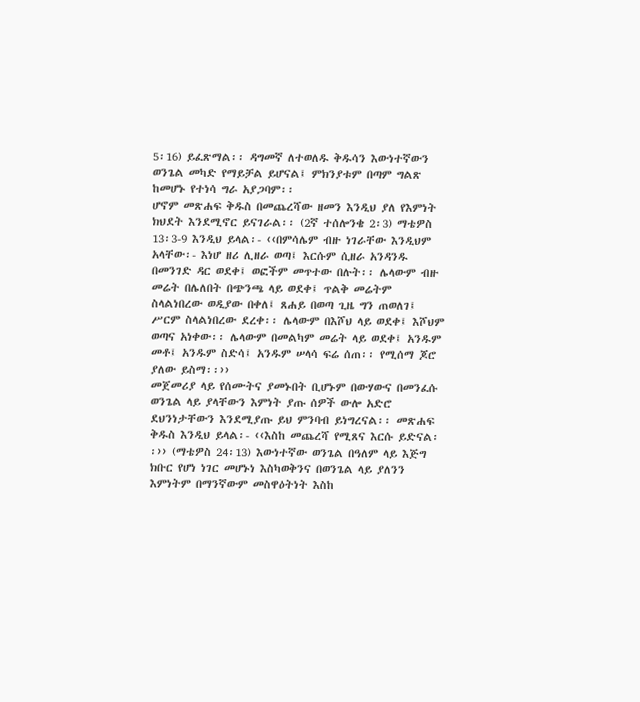5፡16) ይፈጽማል፡፡ ዳግመኛ ለተወለዱ ቅዱሳን እውነተኛውን ወንጌል መካድ የማይቻል ይሆናል፤ ምክንያቱም በጣም ግልጽ ከመሆኑ የተነሳ ግራ አያጋባም፡፡
ሆኖም መጽሐፍ ቅዱስ በመጨረሻው ዘመን እንዲህ ያለ የእምነት ክህደት እንደሚኖር ይናገራል፡፡ (2ኛ ተሰሎንቄ 2፡3) ማቴዎስ 13፡3-9 እንዲህ ይላል፡- ‹‹በምሳሌም ብዙ ነገራቸው እንዲህም አላቸው፡- እነሆ ዘሪ ሊዘራ ወጣ፤ እርሱም ሲዘራ አንዳንዱ በመንገድ ዳር ወደቀ፤ ወፎችም መጥተው በሉት፡፡ ሌላውም ብዙ መሬት በሌለበት በጭንጫ ላይ ወደቀ፤ ጥልቅ መሬትም ስላልነበረው ወዲያው በቀለ፤ ጸሐይ በወጣ ጊዜ ግን ጠወለገ፤ ሥርም ስላልነበረው ደረቀ፡፡ ሌላውም በእሾህ ላይ ወደቀ፤ እሾህም ወጣና አነቀው፡፡ ሌላውም በመልካም መሬት ላይ ወደቀ፤ አንዱም መቶ፤ አንዱም ስድሳ፤ አንዱም ሠላሳ ፍሬ ሰጠ፡፡ የሚሰማ ጆሮ ያለው ይስማ፡፡››
መጀመሪያ ላይ የሰሙትና ያመኑበት ቢሆኑም በውሃውና በመንፈሱ ወንጌል ላይ ያላቸውን እምነት ያጡ ሰዎች ውሎ አድሮ ደህንነታቸውን እንደሚያጡ ይህ ምንባብ ይነግረናል፡፡ መጽሐፍ ቅዱስ እንዲህ ይላል፡- ‹‹እስከ መጨረሻ የሚጸና እርሱ ይድናል፡፡›› (ማቴዎስ 24፡13) እውነተኛው ወንጌል በዓለም ላይ እጅግ ክቡር የሆነ ነገር መሆኑነ እስካወቅንና በወንጌል ላይ ያለንን እምነትም በማንኛውም መስዋዕትነት እስከ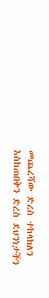መጨረሻው ድረስ ተከላክለን እስከጠበቅን ድረስ ደህንነታችን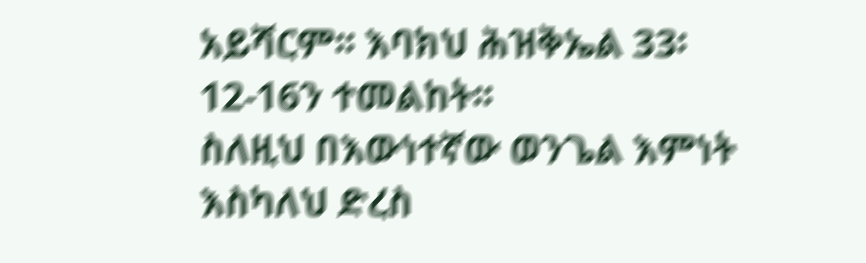አይሻርም፡፡ እባክህ ሕዝቅኤል 33፡12-16ን ተመልከት፡፡
ስለዚህ በእውነተኛው ወንጌል እምነት እስካለህ ድረስ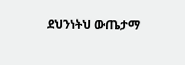ደህንነትህ ውጤታማ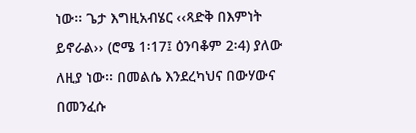ነው፡፡ ጌታ እግዚአብሄር ‹‹ጻድቅ በእምነት ይኖራል›› (ሮሜ 1፡17፤ ዕንባቆም 2፡4) ያለው ለዚያ ነው፡፡ በመልሴ እንደረካህና በውሃውና በመንፈሱ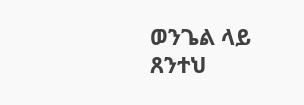ወንጌል ላይ ጸንተህ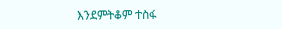እንደምትቆም ተስፋ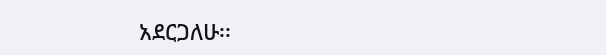አደርጋለሁ፡፡